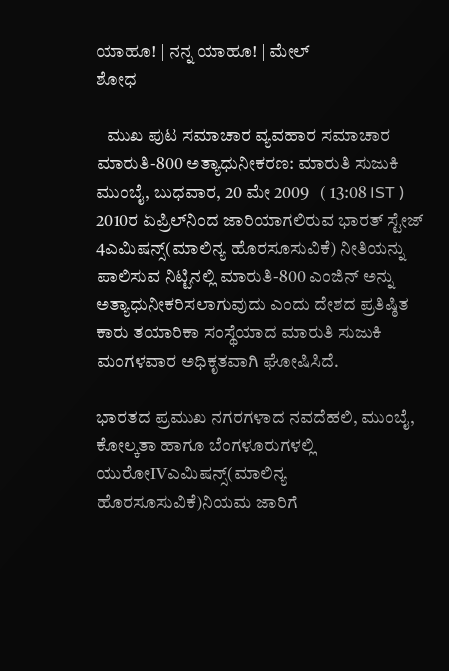ಯಾಹೂ! | ನನ್ನ ಯಾಹೂ! | ಮೇಲ್
ಶೋಧ

   ಮುಖ ಪುಟ ಸಮಾಚಾರ ವ್ಯವಹಾರ ಸಮಾಚಾರ
ಮಾರುತಿ-800 ಅತ್ಯಾಧುನೀಕರಣ: ಮಾರುತಿ ಸುಜುಕಿ
ಮುಂಬೈ, ಬುಧವಾರ, 20 ಮೇ 2009   ( 13:08 IST )
2010ರ ಏಪ್ರಿಲ್‌ನಿಂದ ಜಾರಿಯಾಗಲಿರುವ ಭಾರತ್ ಸ್ಟೇಜ್ 4ಎಮಿಷನ್ಸ್(ಮಾಲಿನ್ಯ ಹೊರಸೂಸುವಿಕೆ) ನೀತಿಯನ್ನು ಪಾಲಿಸುವ ನಿಟ್ಟಿನಲ್ಲಿ ಮಾರುತಿ-800 ಎಂಜಿನ್ ಅನ್ನು ಅತ್ಯಾಧುನೀಕರಿಸಲಾಗುವುದು ಎಂದು ದೇಶದ ಪ್ರತಿಷ್ಠಿತ ಕಾರು ತಯಾರಿಕಾ ಸಂಸ್ಥೆಯಾದ ಮಾರುತಿ ಸುಜುಕಿ ಮಂಗಳವಾರ ಅಧಿಕೃತವಾಗಿ ಘೋಷಿಸಿದೆ.

ಭಾರತದ ಪ್ರಮುಖ ನಗರಗಳಾದ ನವದೆಹಲಿ, ಮುಂಬೈ, ಕೋಲ್ಕತಾ ಹಾಗೂ ಬೆಂಗಳೂರುಗಳಲ್ಲಿ ಯುರೋIVಎಮಿಷನ್ಸ್(ಮಾಲಿನ್ಯ ಹೊರಸೂಸುವಿಕೆ)ನಿಯಮ ಜಾರಿಗೆ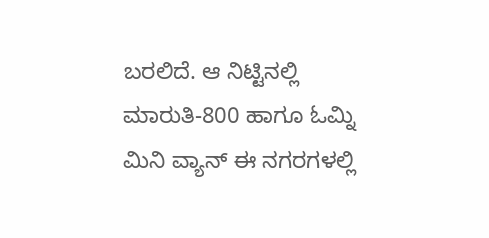ಬರಲಿದೆ. ಆ ನಿಟ್ಟಿನಲ್ಲಿ ಮಾರುತಿ-800 ಹಾಗೂ ಓಮ್ನಿ ಮಿನಿ ವ್ಯಾನ್ ಈ ನಗರಗಳಲ್ಲಿ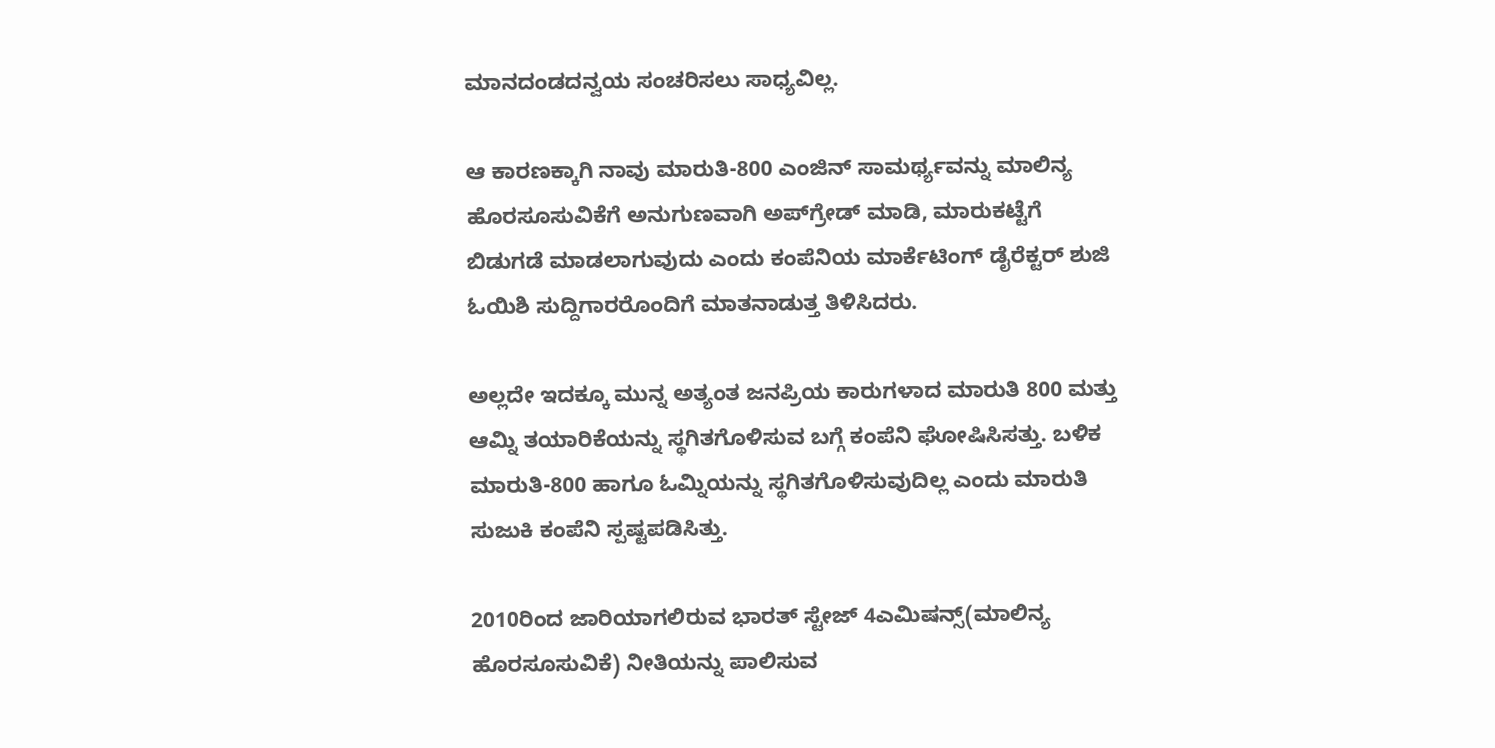ಮಾನದಂಡದನ್ವಯ ಸಂಚರಿಸಲು ಸಾಧ್ಯವಿಲ್ಲ.

ಆ ಕಾರಣಕ್ಕಾಗಿ ನಾವು ಮಾರುತಿ-800 ಎಂಜಿನ್ ಸಾಮರ್ಥ್ಯವನ್ನು ಮಾಲಿನ್ಯ ಹೊರಸೂಸುವಿಕೆಗೆ ಅನುಗುಣವಾಗಿ ಅಪ್‌ಗ್ರೇಡ್ ಮಾಡಿ, ಮಾರುಕಟ್ಟೆಗೆ ಬಿಡುಗಡೆ ಮಾಡಲಾಗುವುದು ಎಂದು ಕಂಪೆನಿಯ ಮಾರ್ಕೆಟಿಂಗ್ ಡೈರೆಕ್ಟರ್ ಶುಜಿ ಓಯಿಶಿ ಸುದ್ದಿಗಾರರೊಂದಿಗೆ ಮಾತನಾಡುತ್ತ ತಿಳಿಸಿದರು.

ಅಲ್ಲದೇ ಇದಕ್ಕೂ ಮುನ್ನ ಅತ್ಯಂತ ಜನಪ್ರಿಯ ಕಾರುಗಳಾದ ಮಾರುತಿ 800 ಮತ್ತು ಆಮ್ನಿ ತಯಾರಿಕೆಯನ್ನು ಸ್ಥಗಿತಗೊಳಿಸುವ ಬಗ್ಗೆ ಕಂಪೆನಿ ಘೋಷಿಸಿಸತ್ತು. ಬಳಿಕ ಮಾರುತಿ-800 ಹಾಗೂ ಓಮ್ನಿಯನ್ನು ಸ್ಥಗಿತಗೊಳಿಸುವುದಿಲ್ಲ ಎಂದು ಮಾರುತಿ ಸುಜುಕಿ ಕಂಪೆನಿ ಸ್ಪಷ್ಟಪಡಿಸಿತ್ತು.

2010ರಿಂದ ಜಾರಿಯಾಗಲಿರುವ ಭಾರತ್ ಸ್ಟೇಜ್ 4ಎಮಿಷನ್ಸ್(ಮಾಲಿನ್ಯ ಹೊರಸೂಸುವಿಕೆ) ನೀತಿಯನ್ನು ಪಾಲಿಸುವ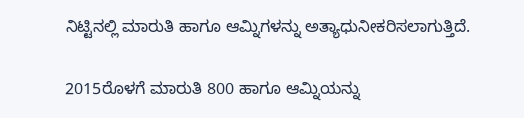ನಿಟ್ಟಿನಲ್ಲಿ ಮಾರುತಿ ಹಾಗೂ ಆಮ್ನಿಗಳನ್ನು ಅತ್ಯಾಧುನೀಕರಿಸಲಾಗುತ್ತಿದೆ.

2015ರೊಳಗೆ ಮಾರುತಿ 800 ಹಾಗೂ ಆಮ್ನಿಯನ್ನು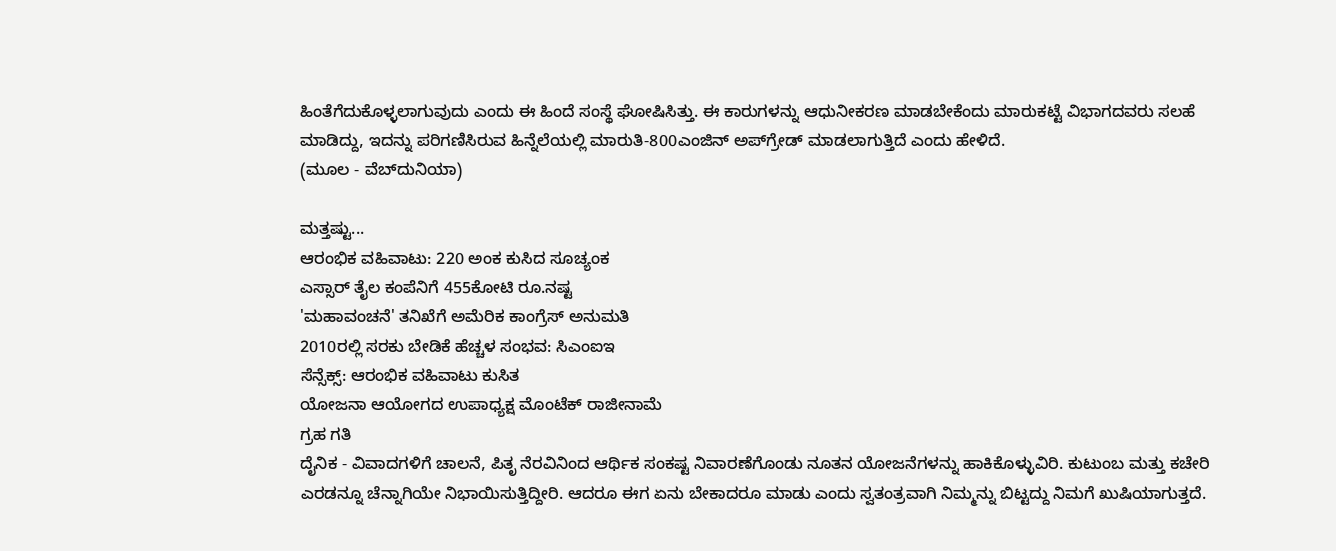ಹಿಂತೆಗೆದುಕೊಳ್ಳಲಾಗುವುದು ಎಂದು ಈ ಹಿಂದೆ ಸಂಸ್ಥೆ ಘೋಷಿಸಿತ್ತು. ಈ ಕಾರುಗಳನ್ನು ಆಧುನೀಕರಣ ಮಾಡಬೇಕೆಂದು ಮಾರುಕಟ್ಟೆ ವಿಭಾಗದವರು ಸಲಹೆ ಮಾಡಿದ್ದು, ಇದನ್ನು ಪರಿಗಣಿಸಿರುವ ಹಿನ್ನೆಲೆಯಲ್ಲಿ ಮಾರುತಿ-800ಎಂಜಿನ್ ಅಪ್‌ಗ್ರೇಡ್ ಮಾಡಲಾಗುತ್ತಿದೆ ಎಂದು ಹೇಳಿದೆ.
(ಮೂಲ - ವೆಬ್‌ದುನಿಯಾ)

ಮತ್ತಷ್ಟು...
ಆರಂಭಿಕ ವಹಿವಾಟು: 220 ಅಂಕ ಕುಸಿದ ಸೂಚ್ಯಂಕ
ಎಸ್ಸಾರ್ ತೈಲ ಕಂಪೆನಿಗೆ 455ಕೋಟಿ ರೂ.ನಷ್ಟ
'ಮಹಾವಂಚನೆ' ತನಿಖೆಗೆ ಅಮೆರಿಕ ಕಾಂಗ್ರೆಸ್ ಅನುಮತಿ
2010ರಲ್ಲಿ ಸರಕು ಬೇಡಿಕೆ ಹೆಚ್ಚಳ ಸಂಭವ: ಸಿಎಂಐಇ
ಸೆನ್ಸೆಕ್ಸ್: ಆರಂಭಿಕ ವಹಿವಾಟು ಕುಸಿತ
ಯೋಜನಾ ಆಯೋಗದ ಉಪಾಧ್ಯಕ್ಷ ಮೊಂಟೆಕ್ ರಾಜೀನಾಮೆ
ಗ್ರಹ ಗತಿ
ದೈನಿಕ - ವಿವಾದಗಳಿಗೆ ಚಾಲನೆ, ಪಿತೃ ನೆರವಿನಿಂದ ಆರ್ಥಿಕ ಸಂಕಷ್ಟ ನಿವಾರಣೆಗೊಂಡು ನೂತನ ಯೋಜನೆಗಳನ್ನು ಹಾಕಿಕೊಳ್ಳುವಿರಿ. ಕುಟುಂಬ ಮತ್ತು ಕಚೇರಿ ಎರಡನ್ನೂ ಚೆನ್ನಾಗಿಯೇ ನಿಭಾಯಿಸುತ್ತಿದ್ದೀರಿ. ಆದರೂ ಈಗ ಏನು ಬೇಕಾದರೂ ಮಾಡು ಎಂದು ಸ್ವತಂತ್ರವಾಗಿ ನಿಮ್ಮನ್ನು ಬಿಟ್ಟದ್ದು ನಿಮಗೆ ಖುಷಿಯಾಗುತ್ತದೆ.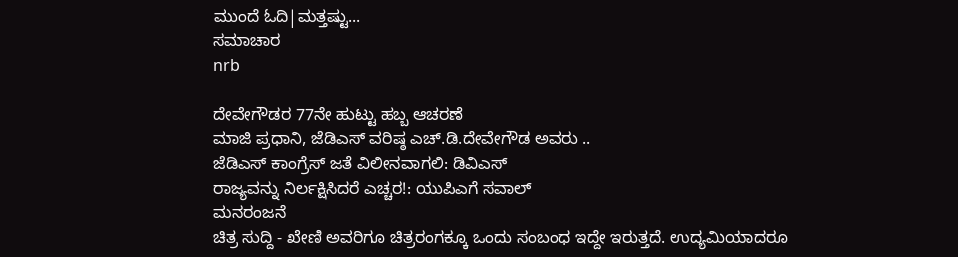ಮುಂದೆ ಓದಿ|ಮತ್ತಷ್ಟು...
ಸಮಾಚಾರ
nrb

ದೇವೇಗೌಡರ 77ನೇ ಹುಟ್ಟು ಹಬ್ಬ ಆಚರಣೆ
ಮಾಜಿ ಪ್ರಧಾನಿ, ಜೆಡಿಎಸ್ ವರಿಷ್ಠ ಎಚ್.ಡಿ.ದೇವೇಗೌಡ ಅವರು ..
ಜೆಡಿಎಸ್ ಕಾಂಗ್ರೆಸ್ ಜತೆ ವಿಲೀನವಾಗಲಿ: ಡಿವಿಎಸ್
ರಾಜ್ಯವನ್ನು ನಿರ್ಲಕ್ಷಿಸಿದರೆ ಎಚ್ಚರ!: ಯುಪಿಎಗೆ ಸವಾಲ್
ಮನರಂಜನೆ
ಚಿತ್ರ ಸುದ್ದಿ - ಖೇಣಿ ಅವರಿಗೂ ಚಿತ್ರರಂಗಕ್ಕೂ ಒಂದು ಸಂಬಂಧ ಇದ್ದೇ ಇರುತ್ತದೆ. ಉದ್ಯಮಿಯಾದರೂ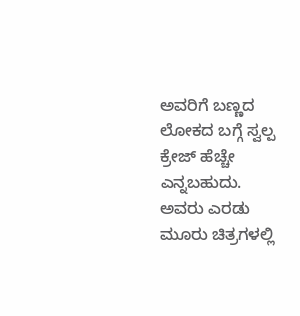ಅವರಿಗೆ ಬಣ್ಣದ ಲೋಕದ ಬಗ್ಗೆ ಸ್ವಲ್ಪ ಕ್ರೇಜ್ ಹೆಚ್ಚೇ ಎನ್ನಬಹುದು. ಅವರು ಎರಡು ಮೂರು ಚಿತ್ರಗಳಲ್ಲಿ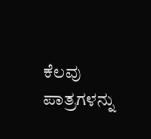ಕೆಲವು ಪಾತ್ರಗಳನ್ನು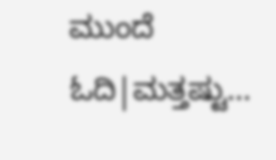ಮುಂದೆ ಓದಿ|ಮತ್ತಷ್ಟು...